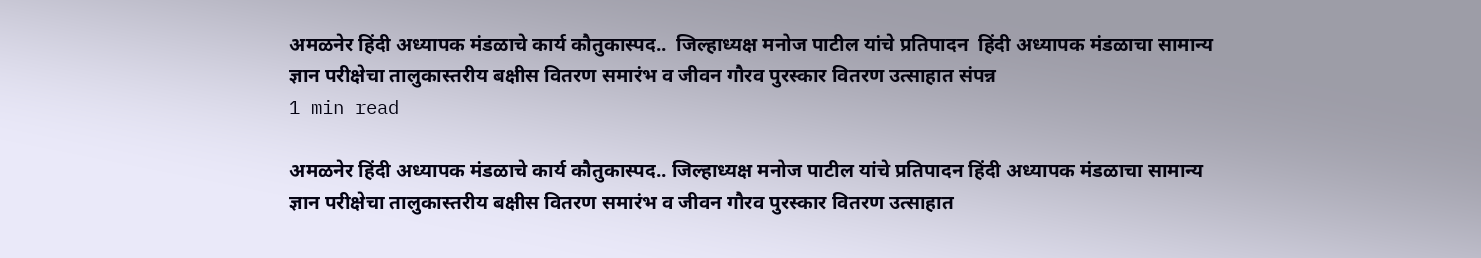अमळनेर हिंदी अध्यापक मंडळाचे कार्य कौतुकास्पद..  जिल्हाध्यक्ष मनोज पाटील यांचे प्रतिपादन  हिंदी अध्यापक मंडळाचा सामान्य ज्ञान परीक्षेचा तालुकास्तरीय बक्षीस वितरण समारंभ व जीवन गौरव पुरस्कार वितरण उत्साहात संपन्न
1 min read

अमळनेर हिंदी अध्यापक मंडळाचे कार्य कौतुकास्पद.. जिल्हाध्यक्ष मनोज पाटील यांचे प्रतिपादन हिंदी अध्यापक मंडळाचा सामान्य ज्ञान परीक्षेचा तालुकास्तरीय बक्षीस वितरण समारंभ व जीवन गौरव पुरस्कार वितरण उत्साहात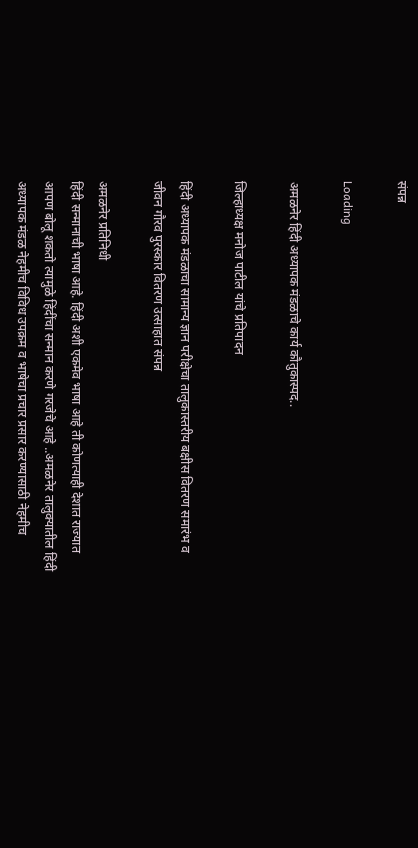संपन्न

Loading

अमळनेर हिंदी अध्यापक मंडळाचे कार्य कौतुकास्पद..

जिल्हाध्यक्ष मनोज पाटील यांचे प्रतिपादन

हिंदी अध्यापक मंडळाचा सामान्य ज्ञान परीक्षेचा तालुकास्तरीय बक्षीस वितरण समारंभ व जीवन गौरव पुरस्कार वितरण उत्साहात संपन्न

अमळनेर प्रतिनिधी
हिंदी सन्मानाची भाषा आहे. हिंदी अशी एकमेव भाषा आहे ती कोणत्याही देशात राज्यात आपण बोलू शकतो त्यामुळे हिंदींचा सन्मान करणे गरजेचे आहे ..अमळनेर तालुक्यातील हिंदी अध्यापक मंडळ नेहमीच विविध उपक्रम व भाषेचा प्रचार प्रसार करण्यासाठी नेहमीच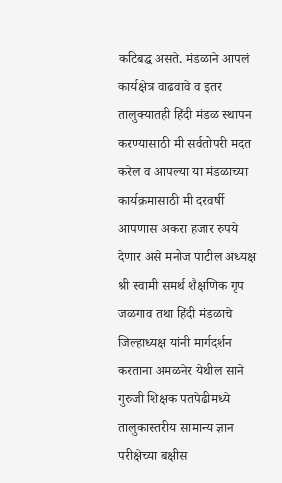कटिबद्ध असते. मंडळाने आपलं कार्यक्षेत्र वाढवावे व इतर तालुक्यातही हिंदी मंडळ स्थापन करण्यासाठी मी सर्वतोपरी मदत करेल व आपल्या या मंडळाच्या कार्यक्रमासाठी मी दरवर्षी आपणास अकरा हजार रुपये देणार असे मनोज पाटील अध्यक्ष श्री स्वामी समर्थ शैक्षणिक गृप जळगाव तथा हिंदी मंडळाचे जिल्हाध्यक्ष यांनी मार्गदर्शन करताना अमळनेर येथील साने गुरुजी शिक्षक पतपेढीमध्ये तालुकास्तरीय सामान्य ज्ञान परीक्षेच्या बक्षीस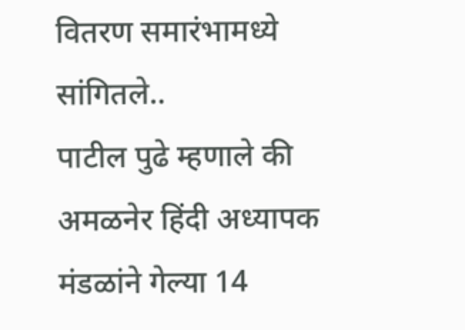वितरण समारंभामध्ये सांगितले..
पाटील पुढे म्हणाले की अमळनेर हिंदी अध्यापक मंडळांने गेल्या 14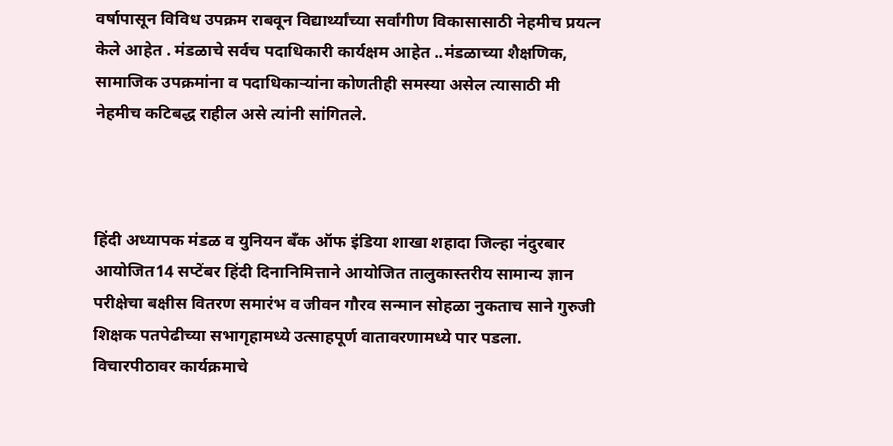वर्षापासून विविध उपक्रम राबवून विद्यार्थ्यांच्या सर्वांगीण विकासासाठी नेहमीच प्रयत्न केले आहेत . मंडळाचे सर्वच पदाधिकारी कार्यक्षम आहेत ..मंडळाच्या शैक्षणिक, सामाजिक उपक्रमांना व पदाधिकाऱ्यांना कोणतीही समस्या असेल त्यासाठी मी नेहमीच कटिबद्ध राहील असे त्यांनी सांगितले.



हिंदी अध्यापक मंडळ व युनियन बँक ऑफ इंडिया शाखा शहादा जिल्हा नंदुरबार आयोजित14 सप्टेंबर हिंदी दिनानिमित्ताने आयोजित तालुकास्तरीय सामान्य ज्ञान परीक्षेचा बक्षीस वितरण समारंभ व जीवन गौरव सन्मान सोहळा नुकताच साने गुरुजी शिक्षक पतपेढीच्या सभागृहामध्ये उत्साहपूर्ण वातावरणामध्ये पार पडला.
विचारपीठावर कार्यक्रमाचे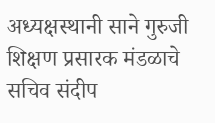अध्यक्षस्थानी साने गुरुजी शिक्षण प्रसारक मंडळाचे सचिव संदीप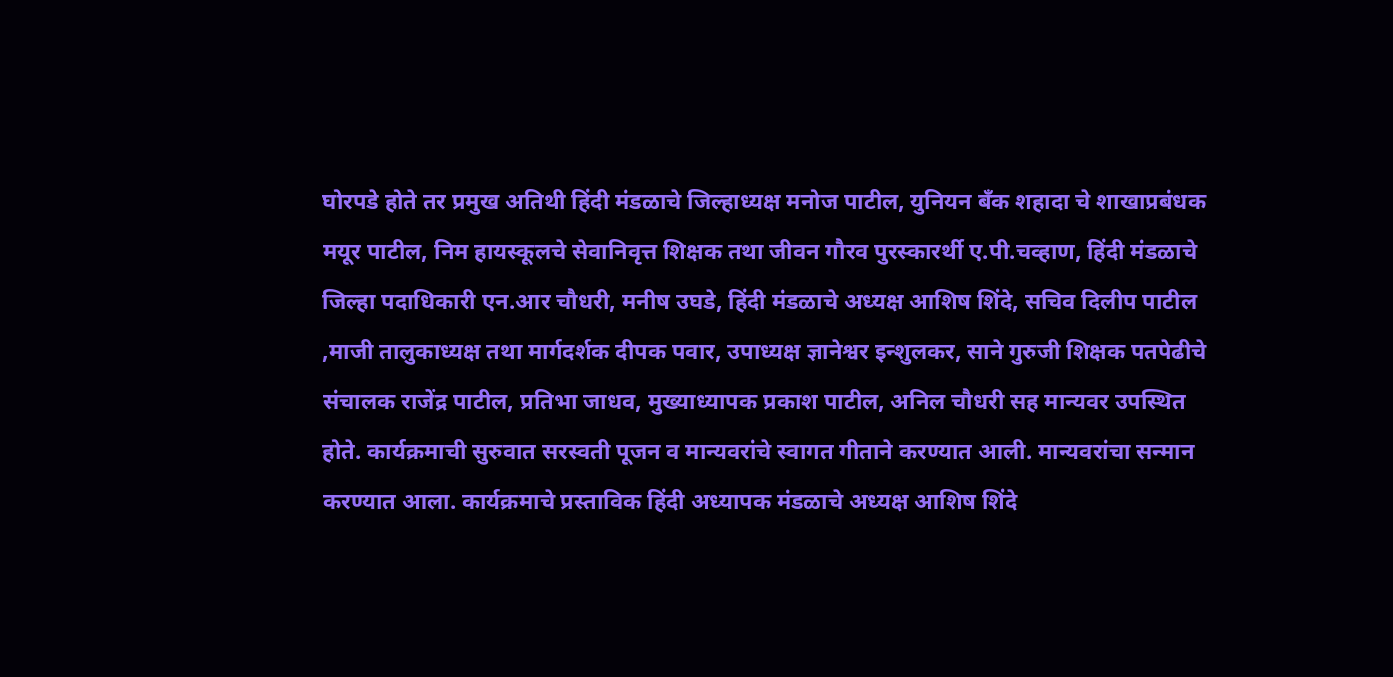घोरपडे होते तर प्रमुख अतिथी हिंदी मंडळाचे जिल्हाध्यक्ष मनोज पाटील, युनियन बँक शहादा चे शाखाप्रबंधक मयूर पाटील, निम हायस्कूलचे सेवानिवृत्त शिक्षक तथा जीवन गौरव पुरस्कारर्थी ए.पी.चव्हाण, हिंदी मंडळाचे जिल्हा पदाधिकारी एन.आर चौधरी, मनीष उघडे, हिंदी मंडळाचे अध्यक्ष आशिष शिंदे, सचिव दिलीप पाटील ,माजी तालुकाध्यक्ष तथा मार्गदर्शक दीपक पवार, उपाध्यक्ष ज्ञानेश्वर इन्शुलकर, साने गुरुजी शिक्षक पतपेढीचे संचालक राजेंद्र पाटील, प्रतिभा जाधव, मुख्याध्यापक प्रकाश पाटील, अनिल चौधरी सह मान्यवर उपस्थित होते. कार्यक्रमाची सुरुवात सरस्वती पूजन व मान्यवरांचे स्वागत गीताने करण्यात आली. मान्यवरांचा सन्मान करण्यात आला. कार्यक्रमाचे प्रस्ताविक हिंदी अध्यापक मंडळाचे अध्यक्ष आशिष शिंदे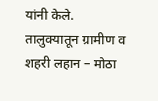यांनी केले.
तालुक्यातून ग्रामीण व शहरी लहान – मोठा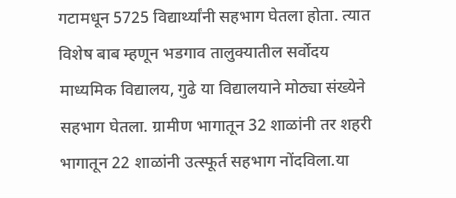गटामधून 5725 विद्यार्थ्यांनी सहभाग घेतला होता. त्यात विशेष बाब म्हणून भडगाव तालुक्यातील सर्वोदय माध्यमिक विद्यालय, गुढे या विद्यालयाने मोठ्या संख्येने सहभाग घेतला. ग्रामीण भागातून 32 शाळांनी तर शहरी भागातून 22 शाळांनी उत्स्फूर्त सहभाग नोंदविला.या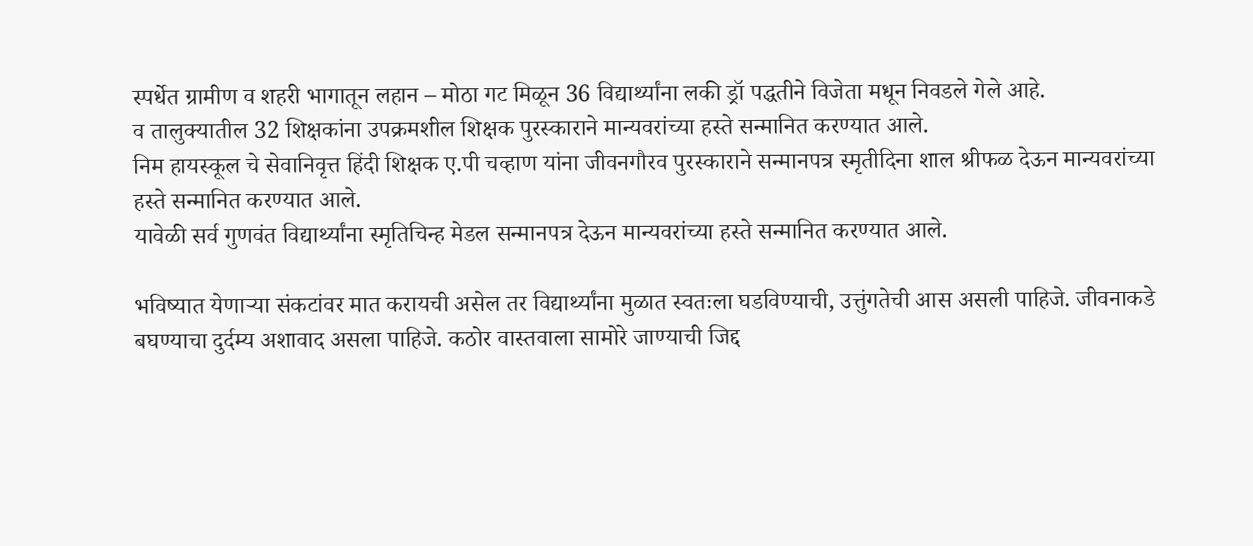स्पर्धेत ग्रामीण व शहरी भागातून लहान – मोठा गट मिळून 36 विद्यार्थ्यांना लकी ड्रॉ पद्धतीने विजेता मधून निवडले गेले आहे.
व तालुक्यातील 32 शिक्षकांना उपक्रमशील शिक्षक पुरस्काराने मान्यवरांच्या हस्ते सन्मानित करण्यात आले.
निम हायस्कूल चे सेवानिवृत्त हिंदी शिक्षक ए.पी चव्हाण यांना जीवनगौरव पुरस्काराने सन्मानपत्र स्मृतीदिना शाल श्रीफळ देऊन मान्यवरांच्या हस्ते सन्मानित करण्यात आले.
यावेळी सर्व गुणवंत विद्यार्थ्यांना स्मृतिचिन्ह मेडल सन्मानपत्र देऊन मान्यवरांच्या हस्ते सन्मानित करण्यात आले.

भविष्यात येणाऱ्या संकटांवर मात करायची असेल तर विद्यार्थ्यांना मुळात स्वतःला घडविण्याची, उत्तुंगतेची आस असली पाहिजे. जीवनाकडे बघण्याचा दुर्दम्य अशावाद असला पाहिजे. कठोर वास्तवाला सामोरे जाण्याची जिद्द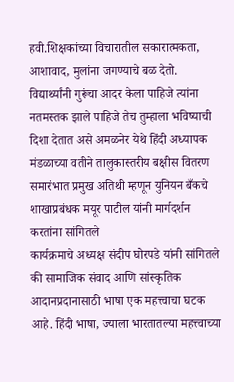हवी.शिक्षकांच्या विचारातील सकारात्मकता, आशावाद, मुलांना जगण्याचे बळ देतो. विद्यार्थ्यांनी गुरूंचा आदर केला पाहिजे त्यांना नतमस्तक झाले पाहिजे तेच तुम्हाला भविष्याची दिशा देतात असे अमळनेर येथे हिंदी अध्यापक मंडळाच्या वतीने तालुकास्तरीय बक्षीस वितरण समारंभात प्रमुख अतिथी म्हणून युनियन बँकचे शाखाप्रबंधक मयूर पाटील यांनी मार्गदर्शन करतांना सांगितले
कार्यक्रमाचे अध्यक्ष संदीप घोरपडे यांनी सांगितले की सामाजिक संवाद आणि सांस्कृतिक आदानप्रदानासाठी भाषा एक महत्त्वाचा घटक आहे. हिंदी भाषा, ज्याला भारतातल्या महत्त्वाच्या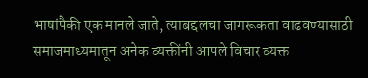भाषांपैकी एक मानले जाते, त्याबद्दलचा जागरूकता वाढवण्यासाठी समाजमाध्यमातून अनेक व्यक्तींनी आपले विचार व्यक्त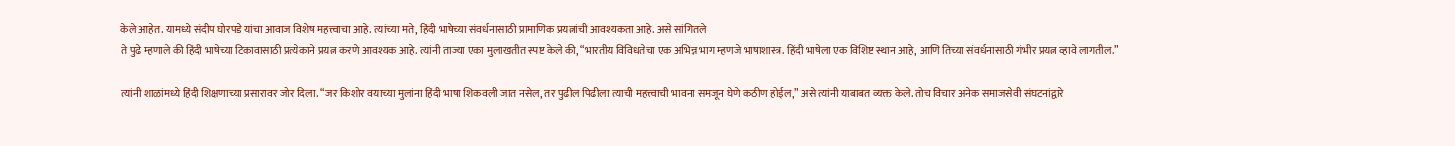केले आहेत. यामध्ये संदीप घोरपडे यांचा आवाज विशेष महत्त्वाचा आहे. त्यांच्या मते, हिंदी भाषेच्या संवर्धनासाठी प्रामाणिक प्रयत्नांची आवश्यकता आहे. असे सांगितले
ते पुढे म्हणाले की हिंदी भाषेच्या टिकावासाठी प्रत्येकाने प्रयत्न करणे आवश्यक आहे. त्यांनी ताज्या एका मुलाखतीत स्पष्ट केले की, “भारतीय विविधतेचा एक अभिन्न भाग म्हणजे भाषाशास्त्र. हिंदी भाषेला एक विशिष्ट स्थान आहे, आणि तिच्या संवर्धनासाठी गंभीर प्रयत्न व्हावे लागतील.”

त्यांनी शाळांमध्ये हिंदी शिक्षणाच्या प्रसारावर जोर दिला. “जर किशोर वयाच्या मुलांना हिंदी भाषा शिकवली जात नसेल, तर पुढील पिढीला त्याची महत्त्वाची भावना समजून घेणे कठीण होईल,” असे त्यांनी याबाबत व्यक्त केले. तोच विचार अनेक समाजसेवी संघटनांद्वारे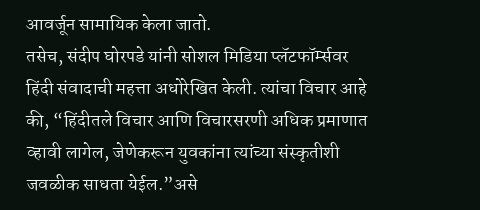आवर्जून सामायिक केला जातो.
तसेच, संदीप घोरपडे यांनी सोशल मिडिया प्लॅटफॉर्म्सवर हिंदी संवादाची महत्ता अधोरेखित केली. त्यांचा विचार आहे की, “हिंदीतले विचार आणि विचारसरणी अधिक प्रमाणात व्हावी लागेल, जेणेकरून युवकांना त्यांच्या संस्कृतीशी जवळीक साधता येईल.”असे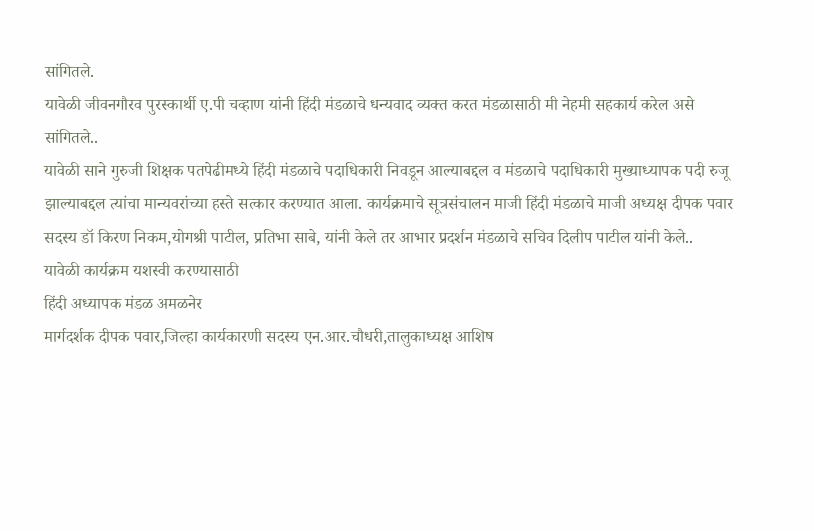सांगितले.
यावेळी जीवनगौरव पुरस्कार्थी ए.पी चव्हाण यांनी हिंदी मंडळाचे धन्यवाद व्यक्त करत मंडळासाठी मी नेहमी सहकार्य करेल असे सांगितले..
यावेळी साने गुरुजी शिक्षक पतपेढीमध्ये हिंदी मंडळाचे पदाधिकारी निवडून आल्याबद्दल व मंडळाचे पदाधिकारी मुख्याध्यापक पदी रुजू झाल्याबद्दल त्यांचा मान्यवरांच्या हस्ते सत्कार करण्यात आला. कार्यक्रमाचे सूत्रसंचालन माजी हिंदी मंडळाचे माजी अध्यक्ष दीपक पवार सदस्य डॉ किरण निकम,योगश्री पाटील, प्रतिभा साबे, यांनी केले तर आभार प्रदर्शन मंडळाचे सचिव दिलीप पाटील यांनी केले..
यावेळी कार्यक्रम यशस्वी करण्यासाठी
हिंदी अध्यापक मंडळ अमळनेर
मार्गदर्शक दीपक पवार,जिल्हा कार्यकारणी सदस्य एन.आर.चौधरी,तालुकाध्यक्ष आशिष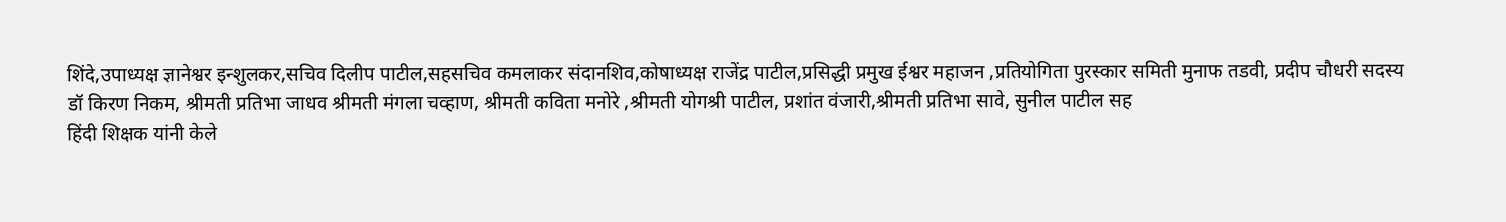शिंदे,उपाध्यक्ष ज्ञानेश्वर इन्शुलकर,सचिव दिलीप पाटील,सहसचिव कमलाकर संदानशिव,कोषाध्यक्ष राजेंद्र पाटील,प्रसिद्धी प्रमुख ईश्वर महाजन ,प्रतियोगिता पुरस्कार समिती मुनाफ तडवी, प्रदीप चौधरी सदस्य
डॉ किरण निकम, श्रीमती प्रतिभा जाधव श्रीमती मंगला चव्हाण, श्रीमती कविता मनोरे ,श्रीमती योगश्री पाटील, प्रशांत वंजारी,श्रीमती प्रतिभा सावे, सुनील पाटील सह
हिंदी शिक्षक यांनी केले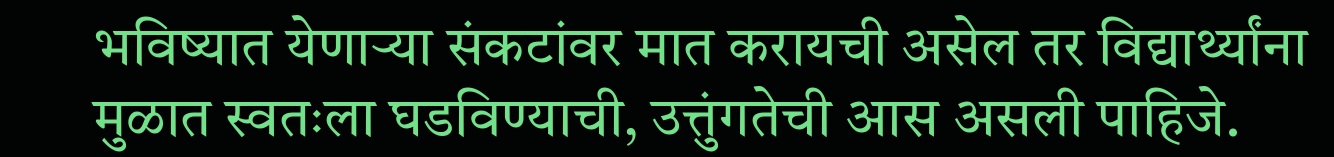भविष्यात येणाऱ्या संकटांवर मात करायची असेल तर विद्यार्थ्यांना मुळात स्वतःला घडविण्याची, उत्तुंगतेची आस असली पाहिजे.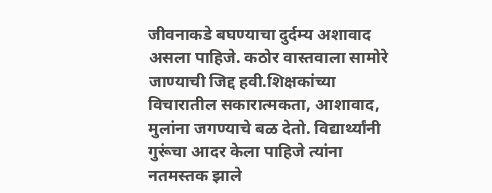जीवनाकडे बघण्याचा दुर्दम्य अशावाद असला पाहिजे. कठोर वास्तवाला सामोरे जाण्याची जिद्द हवी.शिक्षकांच्या विचारातील सकारात्मकता, आशावाद, मुलांना जगण्याचे बळ देतो. विद्यार्थ्यांनी गुरूंचा आदर केला पाहिजे त्यांना नतमस्तक झाले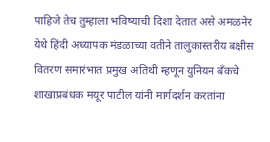पाहिजे तेच तुम्हाला भविष्याची दिशा देतात असे अमळनेर येथे हिंदी अध्यापक मंडळाच्या वतीने तालुकास्तरीय बक्षीस वितरण समारंभात प्रमुख अतिथी म्हणून युनियन बँकचे शाखाप्रबंधक मयूर पाटील यांनी मार्गदर्शन करतांना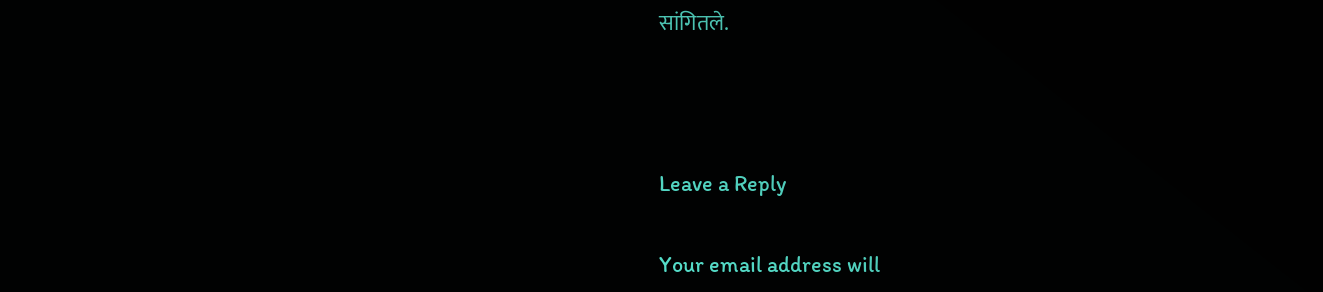सांगितले.



Leave a Reply

Your email address will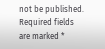not be published. Required fields are marked *